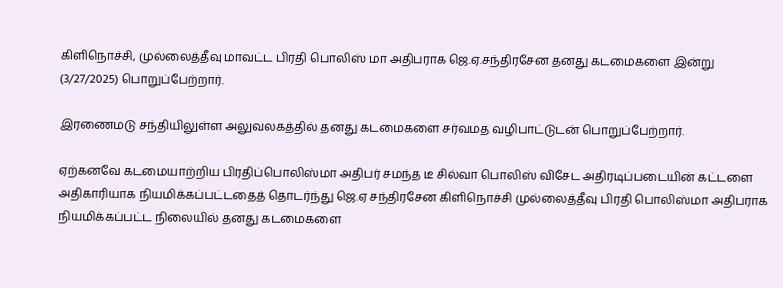கிளிநொச்சி, முல்லைத்தீவு மாவட்ட பிரதி பொலிஸ் மா அதிபராக ஜெ.ஏ.சந்திரசேன தனது கடமைகளை இன்று (3/27/2025) பொறுப்பேற்றார்.

இரணைமடு சந்தியிலுள்ள அலுவலகத்தில் தனது கடமைகளை சர்வமத வழிபாட்டுடன் பொறுப்பேற்றார்.

ஏற்கனவே கடமையாற்றிய பிரதிப்பொலிஸ்மா அதிபர் சமந்த டீ சில்வா பொலிஸ் விசேட அதிரடிப்படையின் கட்டளை அதிகாரியாக நியமிக்கப்பட்டதைத் தொடர்ந்து ஜெ.ஏ சந்திரசேன கிளிநொச்சி முல்லைத்தீவு பிரதி பொலிஸ்மா அதிபராக  நியமிக்கப்பட்ட நிலையில் தனது கடமைகளை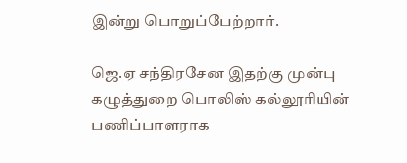இன்று பொறுப்பேற்றார்.

ஜெ.ஏ சந்திரசேன இதற்கு முன்பு கழுத்துறை பொலிஸ் கல்லூரியின் பணிப்பாளராக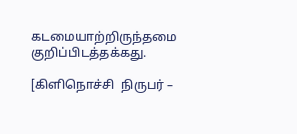கடமையாற்றிருந்தமை குறிப்பிடத்தக்கது.

[கிளிநொச்சி  நிருபர் –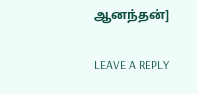ஆனந்தன்]

LEAVE A REPLY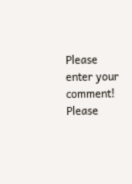Please enter your comment!
Please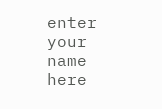enter your name here